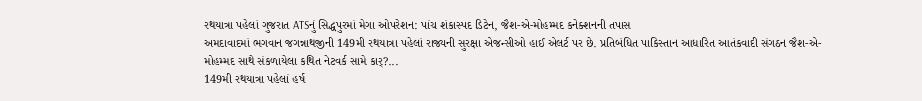રથયાત્રા પહેલાં ગુજરાત ATSનું સિદ્ધપુરમાં મેગા ઓપરેશન: પાંચ શંકાસ્પદ ડિટેન, જૈશ-એ-મોહમ્મદ કનેક્શનની તપાસ
અમદાવાદમાં ભગવાન જગન્નાથજીની 149મી રથયાત્રા પહેલાં રાજ્યની સુરક્ષા એજન્સીઓ હાઈ એલર્ટ પર છે. પ્રતિબંધિત પાકિસ્તાન આધારિત આતંકવાદી સંગઠન જૈશ-એ-મોહમ્મદ સાથે સંકળાયેલા કથિત નેટવર્ક સામે કાર્?...
149મી રથયાત્રા પહેલાં હર્ષ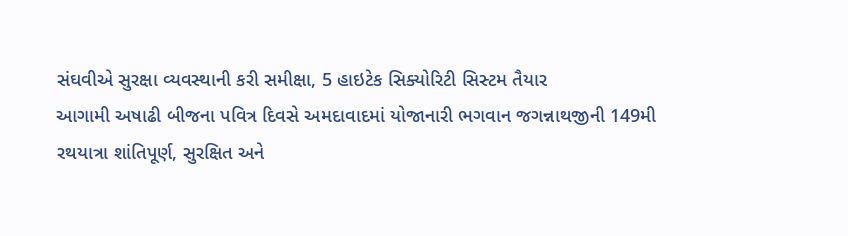સંઘવીએ સુરક્ષા વ્યવસ્થાની કરી સમીક્ષા, 5 હાઇટેક સિક્યોરિટી સિસ્ટમ તૈયાર
આગામી અષાઢી બીજના પવિત્ર દિવસે અમદાવાદમાં યોજાનારી ભગવાન જગન્નાથજીની 149મી રથયાત્રા શાંતિપૂર્ણ, સુરક્ષિત અને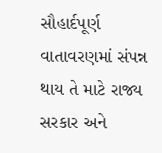સૌહાર્દપૂર્ણ વાતાવરણમાં સંપન્ન થાય તે માટે રાજ્ય સરકાર અને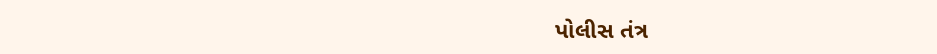પોલીસ તંત્ર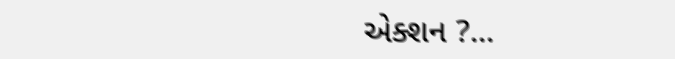એક્શન ?...